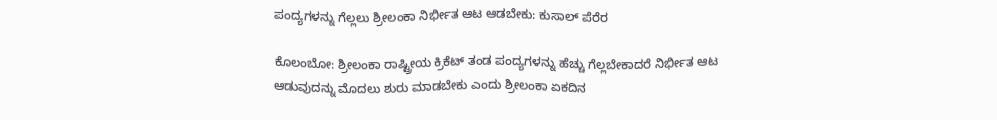ಪಂದ್ಯಗಳನ್ನು ಗೆಲ್ಲಲು ಶ್ರೀಲಂಕಾ ನಿರ್ಭೀತ ಆಟ ಆಡಬೇಕು: ಕುಸಾಲ್ ಪೆರೆರ

ಕೊಲಂಬೋ: ಶ್ರೀಲಂಕಾ ರಾಷ್ಟ್ರೀಯ ಕ್ರಿಕೆಟ್ ತಂಡ ಪಂದ್ಯಗಳನ್ನು ಹೆಚ್ಚು ಗೆಲ್ಲಬೇಕಾದರೆ ನಿರ್ಭೀತ ಆಟ ಆಡುವುದನ್ನು ಮೊದಲು ಶುರು ಮಾಡಬೇಕು ಎಂದು ಶ್ರೀಲಂಕಾ ಏಕದಿನ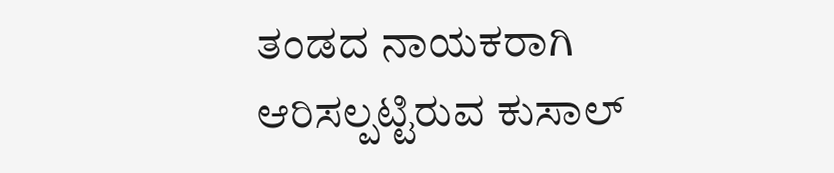ತಂಡದ ನಾಯಕರಾಗಿ ಆರಿಸಲ್ಪಟ್ಟಿರುವ ಕುಸಾಲ್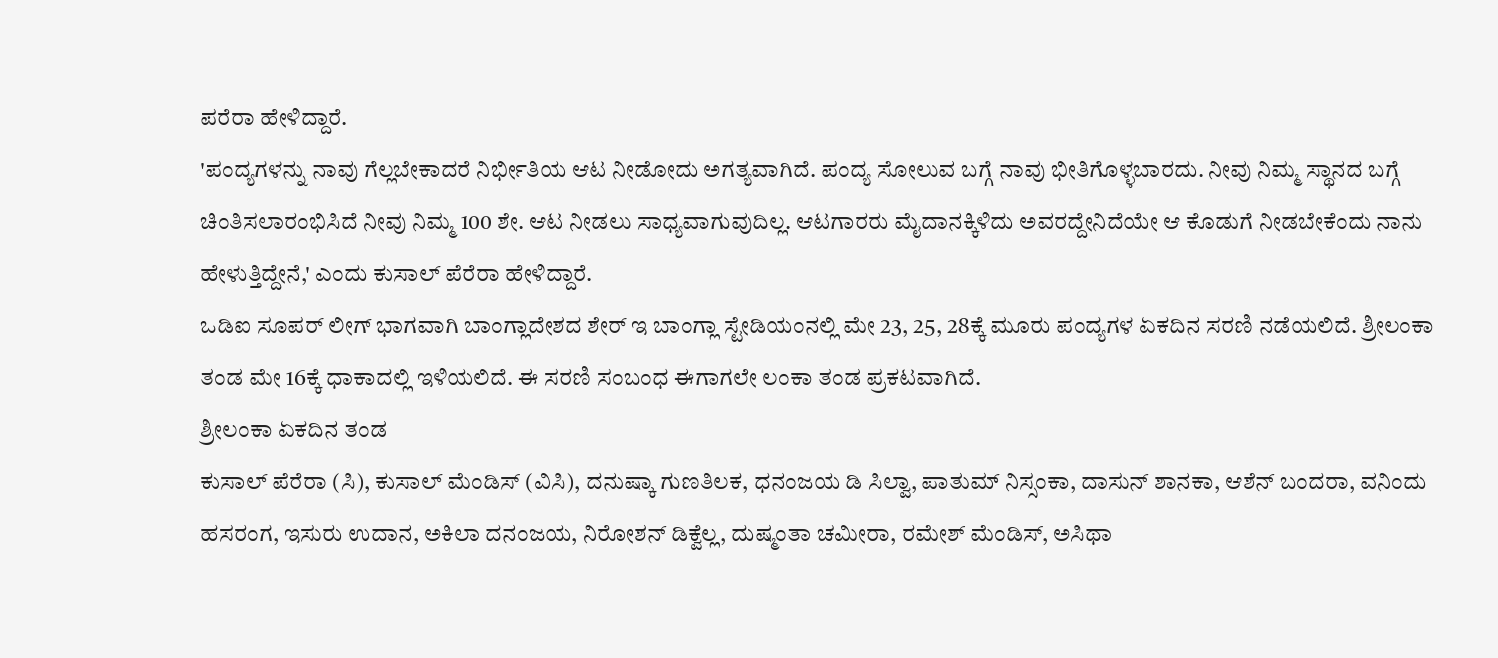ಪರೆರಾ ಹೇಳಿದ್ದಾರೆ.
'ಪಂದ್ಯಗಳನ್ನು ನಾವು ಗೆಲ್ಲಬೇಕಾದರೆ ನಿರ್ಭೀತಿಯ ಆಟ ನೀಡೋದು ಅಗತ್ಯವಾಗಿದೆ. ಪಂದ್ಯ ಸೋಲುವ ಬಗ್ಗೆ ನಾವು ಭೀತಿಗೊಳ್ಳಬಾರದು. ನೀವು ನಿಮ್ಮ ಸ್ಥಾನದ ಬಗ್ಗೆ ಚಿಂತಿಸಲಾರಂಭಿಸಿದೆ ನೀವು ನಿಮ್ಮ 100 ಶೇ. ಆಟ ನೀಡಲು ಸಾಧ್ಯವಾಗುವುದಿಲ್ಲ. ಆಟಗಾರರು ಮೈದಾನಕ್ಕಿಳಿದು ಅವರದ್ದೇನಿದೆಯೇ ಆ ಕೊಡುಗೆ ನೀಡಬೇಕೆಂದು ನಾನು ಹೇಳುತ್ತಿದ್ದೇನೆ,' ಎಂದು ಕುಸಾಲ್ ಪೆರೆರಾ ಹೇಳಿದ್ದಾರೆ.
ಒಡಿಐ ಸೂಪರ್ ಲೀಗ್ ಭಾಗವಾಗಿ ಬಾಂಗ್ಲಾದೇಶದ ಶೇರ್ ಇ ಬಾಂಗ್ಲಾ ಸ್ಟೇಡಿಯಂನಲ್ಲಿ ಮೇ 23, 25, 28ಕ್ಕೆ ಮೂರು ಪಂದ್ಯಗಳ ಏಕದಿನ ಸರಣಿ ನಡೆಯಲಿದೆ. ಶ್ರೀಲಂಕಾ ತಂಡ ಮೇ 16ಕ್ಕೆ ಧಾಕಾದಲ್ಲಿ ಇಳಿಯಲಿದೆ. ಈ ಸರಣಿ ಸಂಬಂಧ ಈಗಾಗಲೇ ಲಂಕಾ ತಂಡ ಪ್ರಕಟವಾಗಿದೆ.
ಶ್ರೀಲಂಕಾ ಏಕದಿನ ತಂಡ
ಕುಸಾಲ್ ಪೆರೆರಾ (ಸಿ), ಕುಸಾಲ್ ಮೆಂಡಿಸ್ (ವಿಸಿ), ದನುಷ್ಕಾ ಗುಣತಿಲಕ, ಧನಂಜಯ ಡಿ ಸಿಲ್ವಾ, ಪಾತುಮ್ ನಿಸ್ಸಂಕಾ, ದಾಸುನ್ ಶಾನಕಾ, ಆಶೆನ್ ಬಂದರಾ, ವನಿಂದು ಹಸರಂಗ, ಇಸುರು ಉದಾನ, ಅಕಿಲಾ ದನಂಜಯ, ನಿರೋಶನ್ ಡಿಕ್ವೆಲ್ಲ, ದುಷ್ಮಂತಾ ಚಮೀರಾ, ರಮೇಶ್ ಮೆಂಡಿಸ್, ಅಸಿಥಾ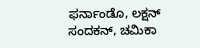ಫರ್ನಾಂಡೊ, ಲಕ್ಷನ್ ಸಂದಕನ್, ಚಮಿಕಾ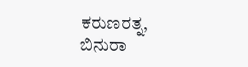ಕರುಣರತ್ನ, ಬಿನುರಾ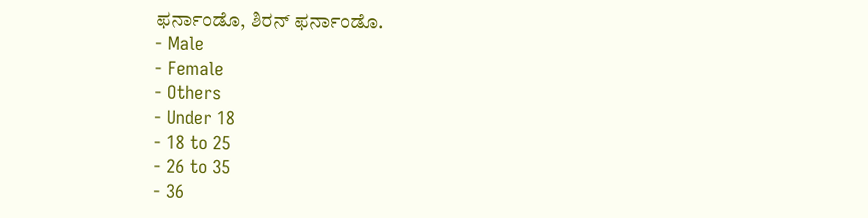ಫರ್ನಾಂಡೊ, ಶಿರನ್ ಫರ್ನಾಂಡೊ.
- Male
- Female
- Others
- Under 18
- 18 to 25
- 26 to 35
- 36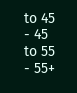to 45
- 45 to 55
- 55+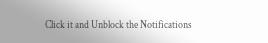Click it and Unblock the Notifications